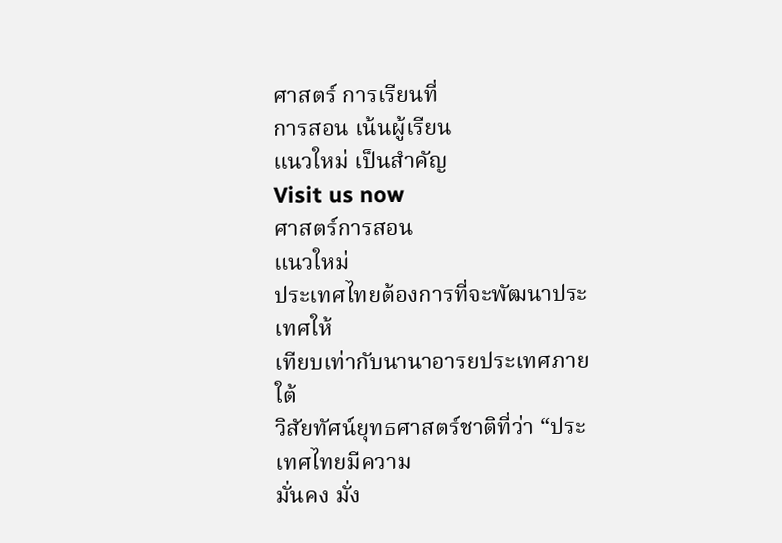ศาสตร์ การเรียนที่
การสอน เน้นผู้เรียน
แนวใหม่ เป็นสำคัญ
Visit us now
ศาสตร์การสอน
แนวใหม่
ประเทศไทยต้องการที่จะพัฒนาประเทศให้
เทียบเท่ากับนานาอารยประเทศภายใต้
วิสัยทัศน์ยุทธศาสตร์ชาติที่ว่า “ประเทศไทยมีความ
มั่นคง มั่ง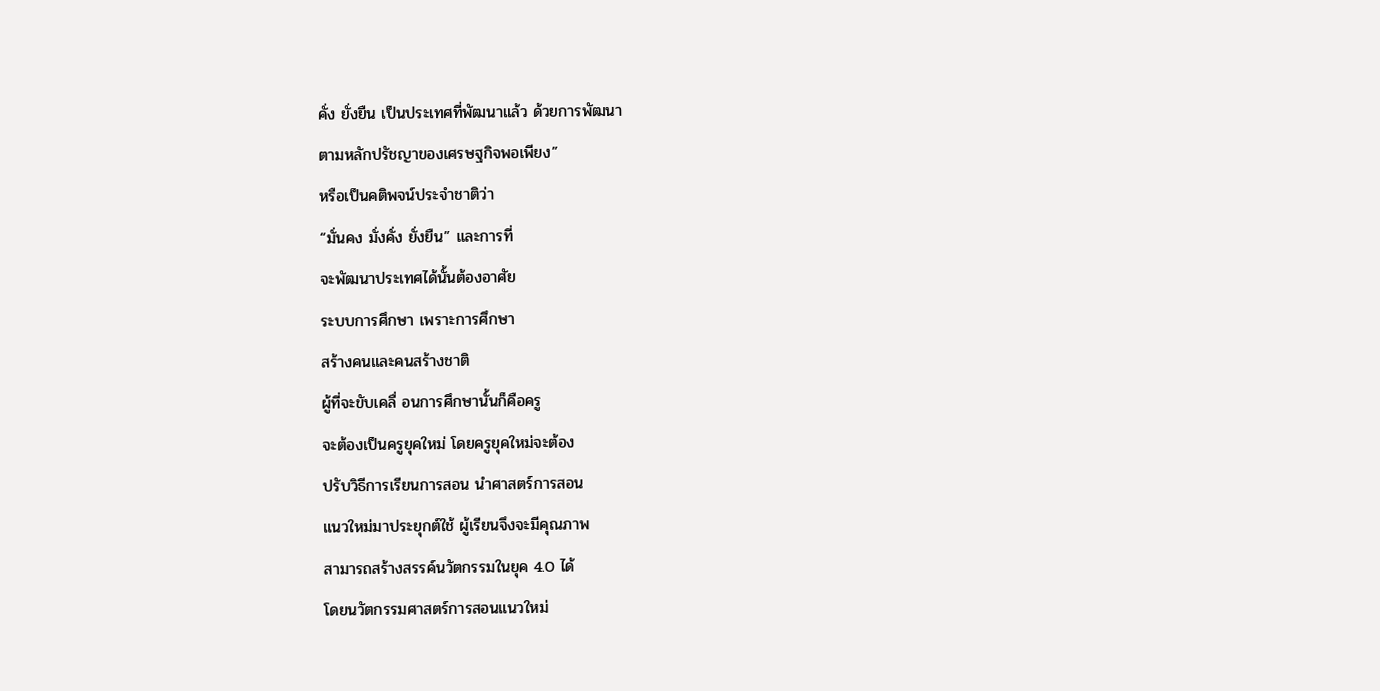คั่ง ยั่งยืน เป็นประเทศที่พัฒนาแล้ว ด้วยการพัฒนา
ตามหลักปรัชญาของเศรษฐกิจพอเพียง”
หรือเป็นคติพจน์ประจำชาติว่า
“มั่นคง มั่งคั่ง ยั่งยืน” และการที่
จะพัฒนาประเทศได้นั้นต้องอาศัย
ระบบการศึกษา เพราะการศึกษา
สร้างคนและคนสร้างชาติ
ผู้ที่จะขับเคลื่ อนการศึกษานั้นก็คือครู
จะต้องเป็นครูยุคใหม่ โดยครูยุคใหม่จะต้อง
ปรับวิธีการเรียนการสอน นำศาสตร์การสอน
แนวใหม่มาประยุกต์ใช้ ผู้เรียนจึงจะมีคุณภาพ
สามารถสร้างสรรค์นวัตกรรมในยุค 4.0 ได้
โดยนวัตกรรมศาสตร์การสอนแนวใหม่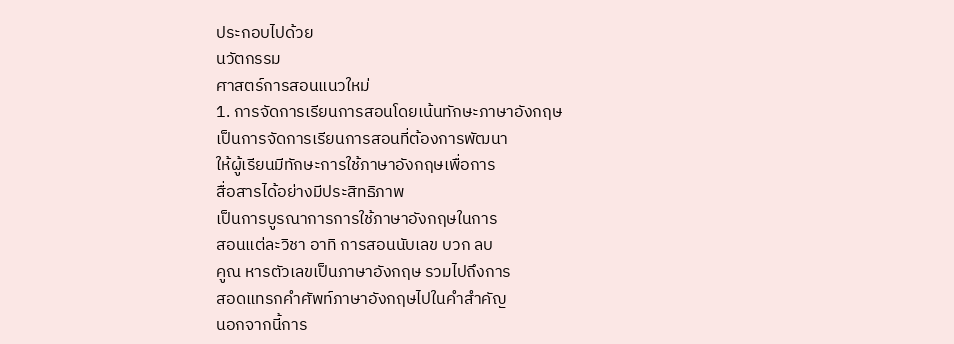ประกอบไปด้วย
นวัตกรรม
ศาสตร์การสอนแนวใหม่
1. การจัดการเรียนการสอนโดยเน้นทักษะภาษาอังกฤษ
เป็นการจัดการเรียนการสอนที่ต้องการพัฒนา
ให้ผู้เรียนมีทักษะการใช้ภาษาอังกฤษเพื่อการ
สื่อสารได้อย่างมีประสิทธิภาพ
เป็นการบูรณาการการใช้ภาษาอังกฤษในการ
สอนแต่ละวิชา อาทิ การสอนนับเลข บวก ลบ
คูณ หารตัวเลขเป็นภาษาอังกฤษ รวมไปถึงการ
สอดแทรกคำศัพท์ภาษาอังกฤษไปในคำสำคัญ
นอกจากนี้การ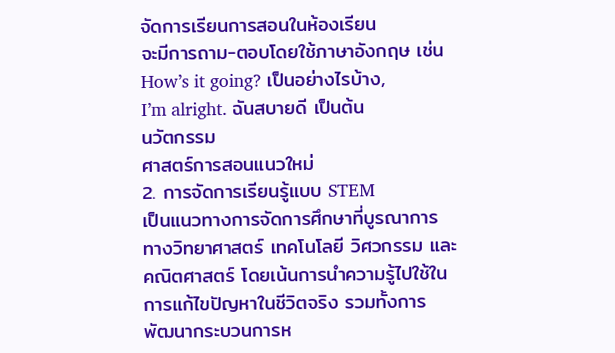จัดการเรียนการสอนในห้องเรียน
จะมีการถาม-ตอบโดยใช้ภาษาอังกฤษ เช่น
How’s it going? เป็นอย่างไรบ้าง,
I’m alright. ฉันสบายดี เป็นต้น
นวัตกรรม
ศาสตร์การสอนแนวใหม่
2. การจัดการเรียนรู้แบบ STEM
เป็นแนวทางการจัดการศึกษาที่บูรณาการ
ทางวิทยาศาสตร์ เทคโนโลยี วิศวกรรม และ
คณิตศาสตร์ โดยเน้นการนำความรู้ไปใช้ใน
การแก้ไขปัญหาในชีวิตจริง รวมทั้งการ
พัฒนากระบวนการห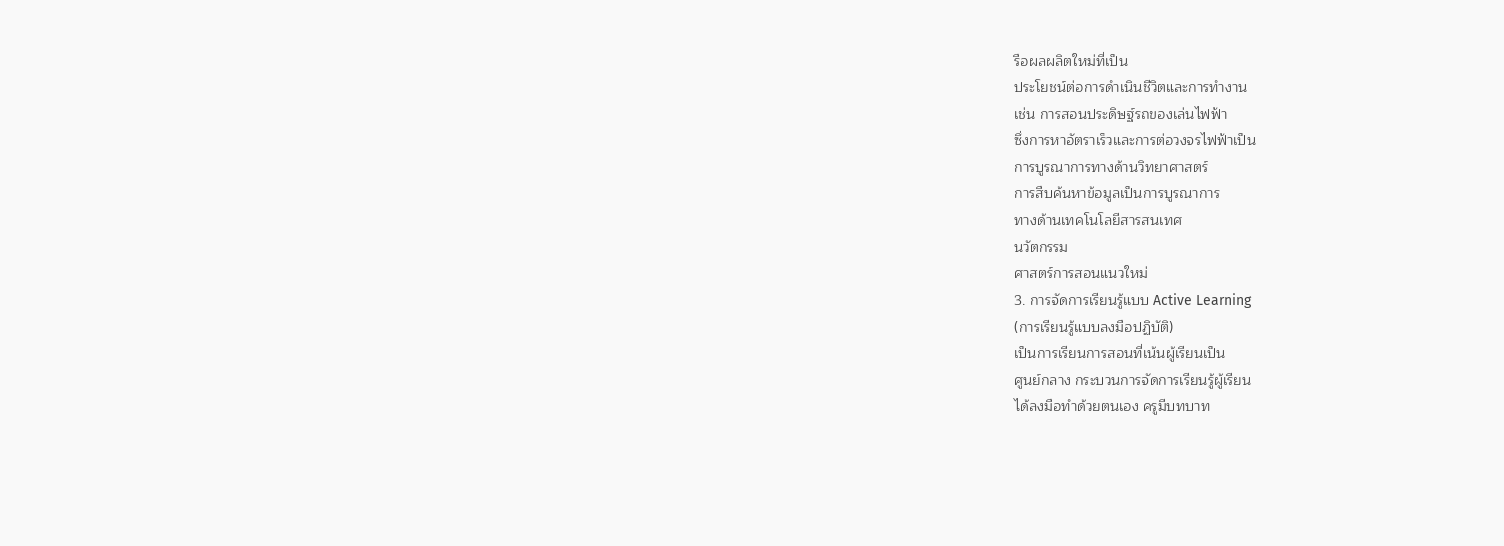รือผลผลิตใหม่ที่เป็น
ประโยชน์ต่อการดำเนินชีวิตและการทำงาน
เช่น การสอนประดิษฐ์รถของเล่นไฟฟ้า
ซึ่งการหาอัตราเร็วและการต่อวงจรไฟฟ้าเป็น
การบูรณาการทางด้านวิทยาศาสตร์
การสืบค้นหาข้อมูลเป็นการบูรณาการ
ทางด้านเทคโนโลยีสารสนเทศ
นวัตกรรม
ศาสตร์การสอนแนวใหม่
3. การจัดการเรียนรู้แบบ Active Learning
(การเรียนรู้แบบลงมือปฏิบัติ)
เป็นการเรียนการสอนที่เน้นผู้เรียนเป็น
ศูนย์กลาง กระบวนการจัดการเรียนรู้ผู้เรียน
ได้ลงมือทำด้วยตนเอง ครูมีบทบาท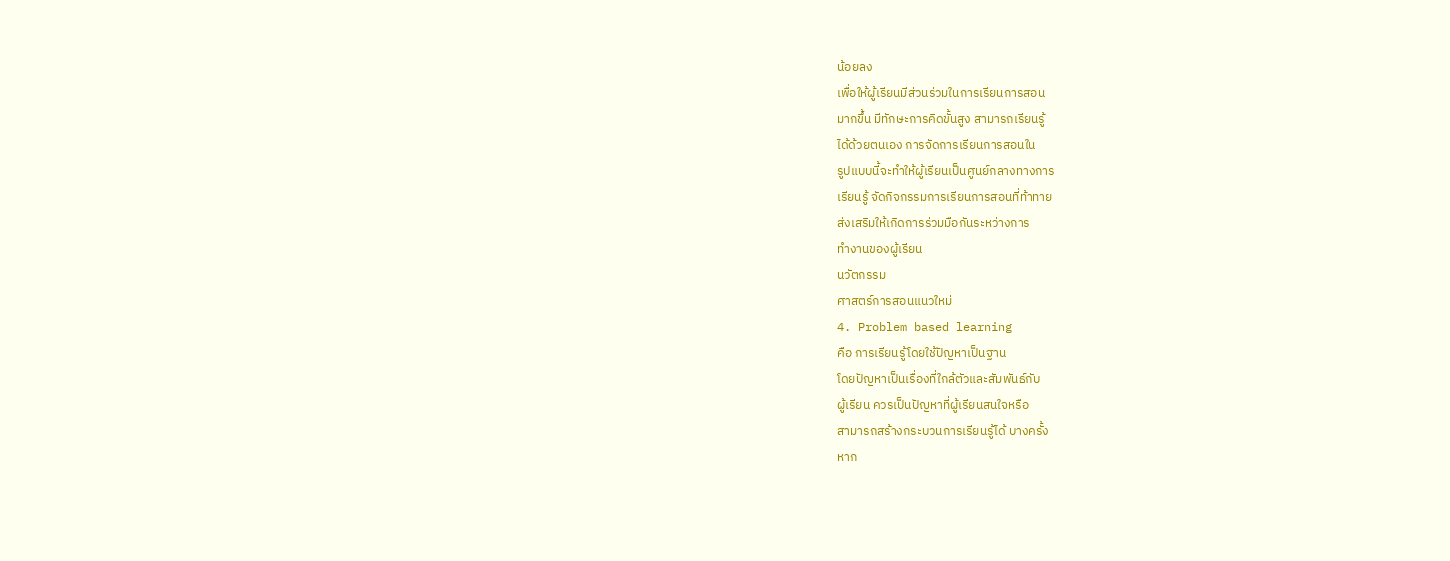น้อยลง
เพื่อให้ผู้เรียนมีส่วนร่วมในการเรียนการสอน
มากขึ้น มีทักษะการคิดขั้นสูง สามารถเรียนรู้
ได้ด้วยตนเอง การจัดการเรียนการสอนใน
รูปแบบนี้จะทำให้ผู้เรียนเป็นศูนย์กลางทางการ
เรียนรู้ จัดกิจกรรมการเรียนการสอนที่ท้าทาย
ส่งเสริมให้เกิดการร่วมมือกันระหว่างการ
ทำงานของผู้เรียน
นวัตกรรม
ศาสตร์การสอนแนวใหม่
4. Problem based learning
คือ การเรียนรู้โดยใช้ปัญหาเป็นฐาน
โดยปัญหาเป็นเรื่องที่ใกล้ตัวและสัมพันธ์กับ
ผู้เรียน ควรเป็นปัญหาที่ผู้เรียนสนใจหรือ
สามารถสร้างกระบวนการเรียนรู้ได้ บางครั้ง
หาก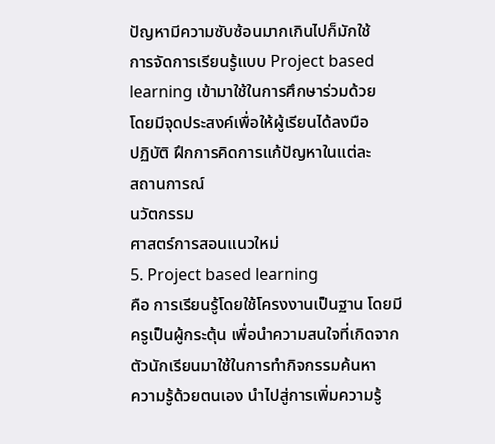ปัญหามีความซับซ้อนมากเกินไปก็มักใช้
การจัดการเรียนรู้แบบ Project based
learning เข้ามาใช้ในการศึกษาร่วมด้วย
โดยมีจุดประสงค์เพื่อให้ผู้เรียนได้ลงมือ
ปฏิบัติ ฝึกการคิดการแก้ปัญหาในแต่ละ
สถานการณ์
นวัตกรรม
ศาสตร์การสอนแนวใหม่
5. Project based learning
คือ การเรียนรู้โดยใช้โครงงานเป็นฐาน โดยมี
ครูเป็นผู้กระตุ้น เพื่อนำความสนใจที่เกิดจาก
ตัวนักเรียนมาใช้ในการทำกิจกรรมค้นหา
ความรู้ด้วยตนเอง นำไปสู่การเพิ่มความรู้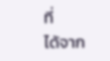ที่
ได้จาก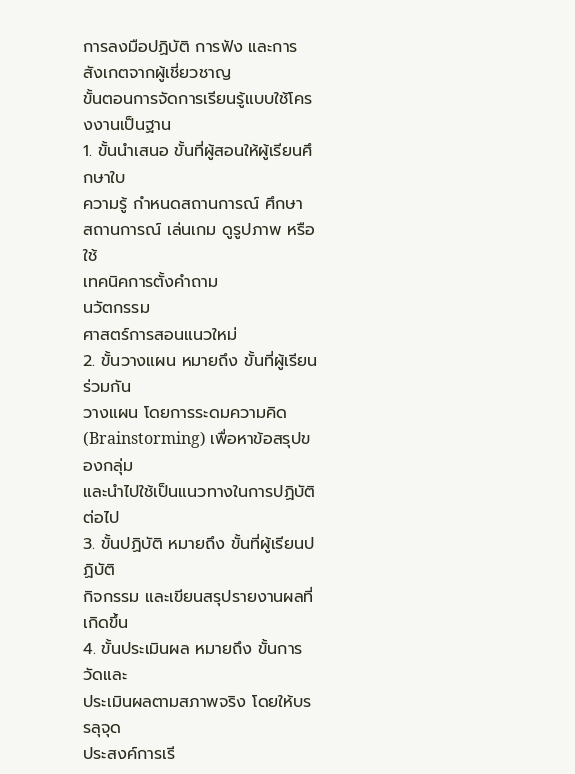การลงมือปฏิบัติ การฟัง และการ
สังเกตจากผู้เชี่ยวชาญ
ขั้นตอนการจัดการเรียนรู้แบบใช้โครงงานเป็นฐาน
1. ขั้นนำเสนอ ขั้นที่ผู้สอนให้ผู้เรียนศึกษาใบ
ความรู้ กำหนดสถานการณ์ ศึกษา
สถานการณ์ เล่นเกม ดูรูปภาพ หรือใช้
เทคนิคการตั้งคำถาม
นวัตกรรม
ศาสตร์การสอนแนวใหม่
2. ขั้นวางแผน หมายถึง ขั้นที่ผู้เรียนร่วมกัน
วางแผน โดยการระดมความคิด
(Brainstorming) เพื่อหาข้อสรุปของกลุ่ม
และนำไปใช้เป็นแนวทางในการปฏิบัติต่อไป
3. ขั้นปฏิบัติ หมายถึง ขั้นที่ผู้เรียนปฏิบัติ
กิจกรรม และเขียนสรุปรายงานผลที่เกิดขึ้น
4. ขั้นประเมินผล หมายถึง ขั้นการวัดและ
ประเมินผลตามสภาพจริง โดยให้บรรลุจุด
ประสงค์การเรี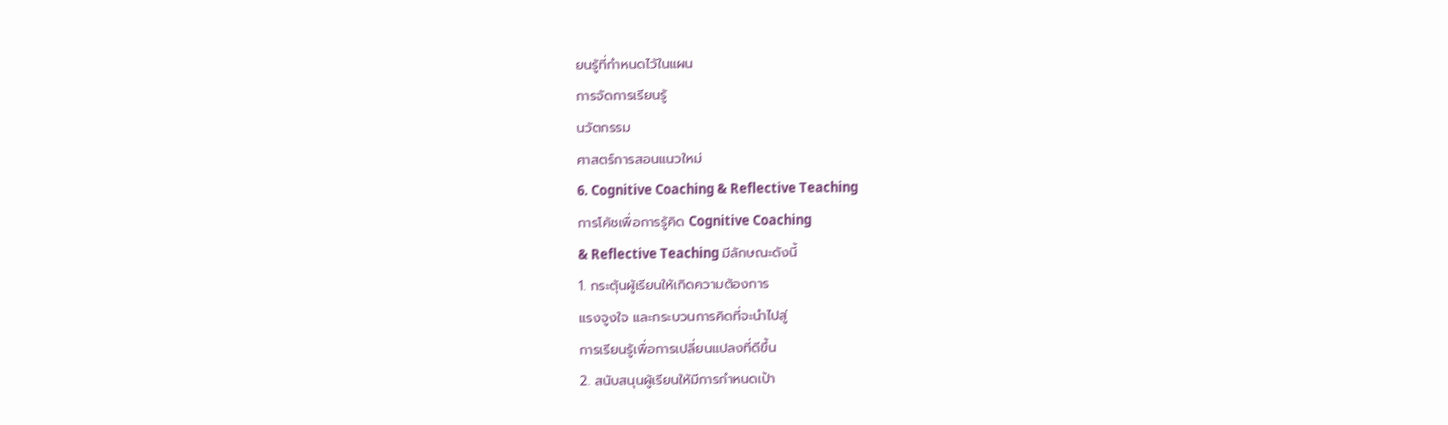ยนรู้ที่กำหนดไว้ในแผน
การจัดการเรียนรู้
นวัตกรรม
ศาสตร์การสอนแนวใหม่
6. Cognitive Coaching & Reflective Teaching
การโค้ชเพื่อการรู้คิด Cognitive Coaching
& Reflective Teaching มีลักษณะดังนี้
1. กระตุ้นผู้เรียนให้เกิดความต้องการ
แรงจูงใจ และกระบวนการคิดที่จะนำไปสู่
การเรียนรู้เพื่อการเปลี่ยนแปลงที่ดีขึ้น
2. สนับสนุนผู้เรียนให้มีการกำหนดเป้า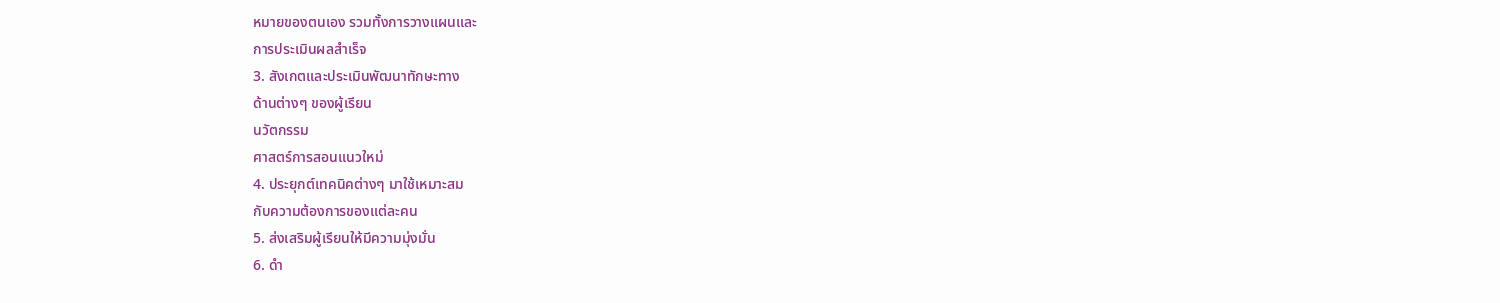หมายของตนเอง รวมทั้งการวางแผนและ
การประเมินผลสำเร็จ
3. สังเกตและประเมินพัฒนาทักษะทาง
ด้านต่างๆ ของผู้เรียน
นวัตกรรม
ศาสตร์การสอนแนวใหม่
4. ประยุกต์เทคนิคต่างๆ มาใช้เหมาะสม
กับความต้องการของแต่ละคน
5. ส่งเสริมผู้เรียนให้มีความมุ่งมั่น
6. ดำ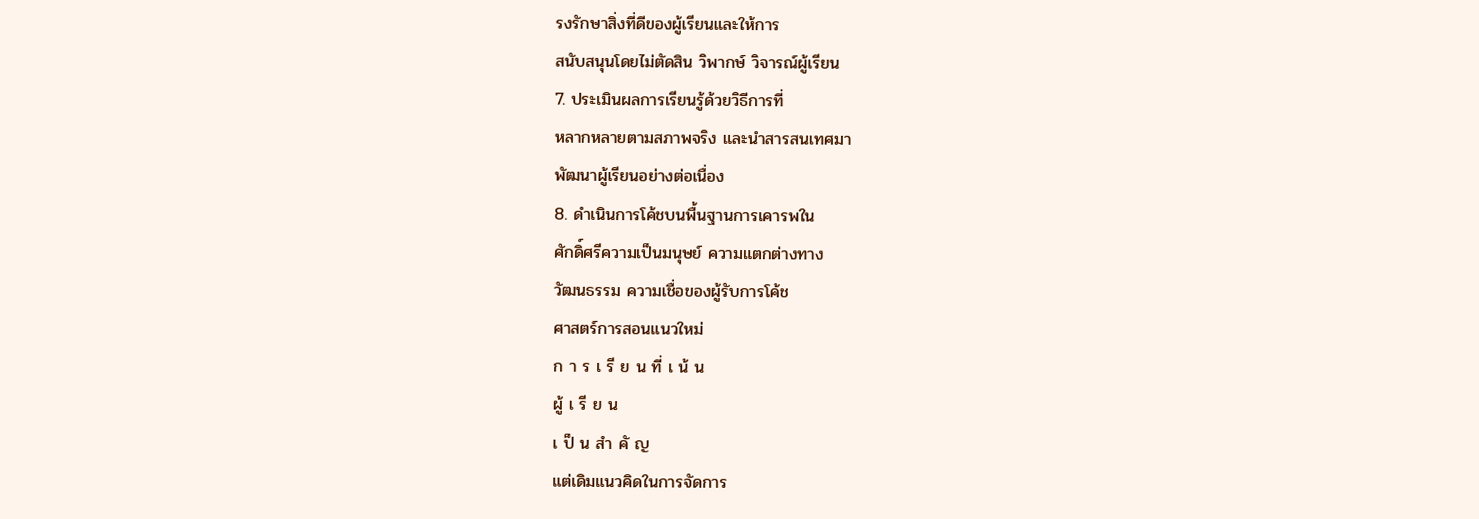รงรักษาสิ่งที่ดีของผู้เรียนและให้การ
สนับสนุนโดยไม่ตัดสิน วิพากษ์ วิจารณ์ผู้เรียน
7. ประเมินผลการเรียนรู้ด้วยวิธีการที่
หลากหลายตามสภาพจริง และนำสารสนเทศมา
พัฒนาผู้เรียนอย่างต่อเนื่อง
8. ดำเนินการโค้ชบนพื้นฐานการเคารพใน
ศักดิ์ศรีความเป็นมนุษย์ ความแตกต่างทาง
วัฒนธรรม ความเชื่อของผู้รับการโค้ช
ศาสตร์การสอนแนวใหม่
ก า ร เ รี ย น ที่ เ น้ น
ผู้ เ รี ย น
เ ป็ น สำ คั ญ
แต่เดิมแนวคิดในการจัดการ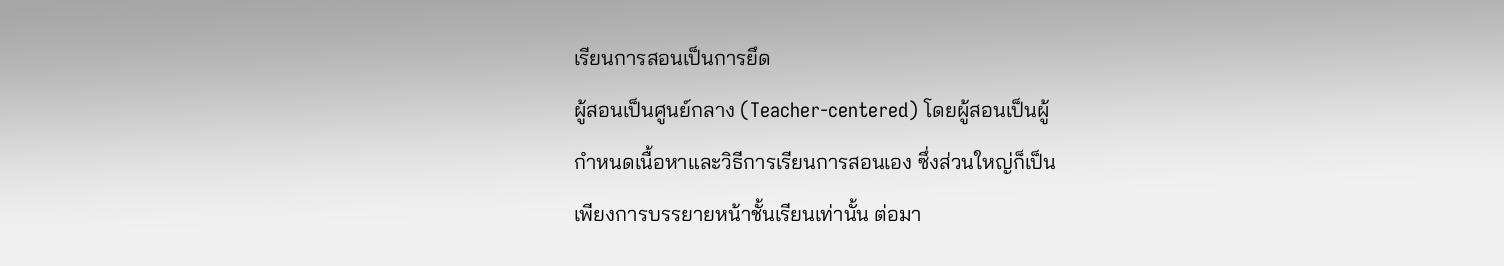เรียนการสอนเป็นการยึด
ผู้สอนเป็นศูนย์กลาง (Teacher-centered) โดยผู้สอนเป็นผู้
กำหนดเนื้อหาและวิธีการเรียนการสอนเอง ซึ่งส่วนใหญ่ก็เป็น
เพียงการบรรยายหน้าชั้นเรียนเท่านั้น ต่อมา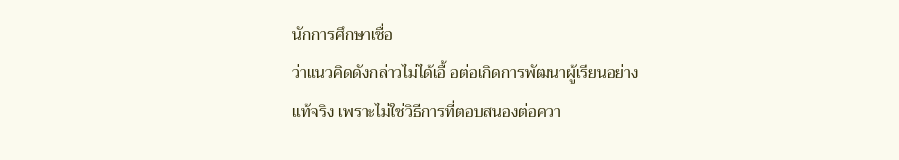นักการศึกษาเชื่อ
ว่าแนวคิดดังกล่าวไม่ได้เอื้ อต่อเกิดการพัฒนาผู้เรียนอย่าง
แท้จริง เพราะไม่ใช่วิธีการที่ตอบสนองต่อควา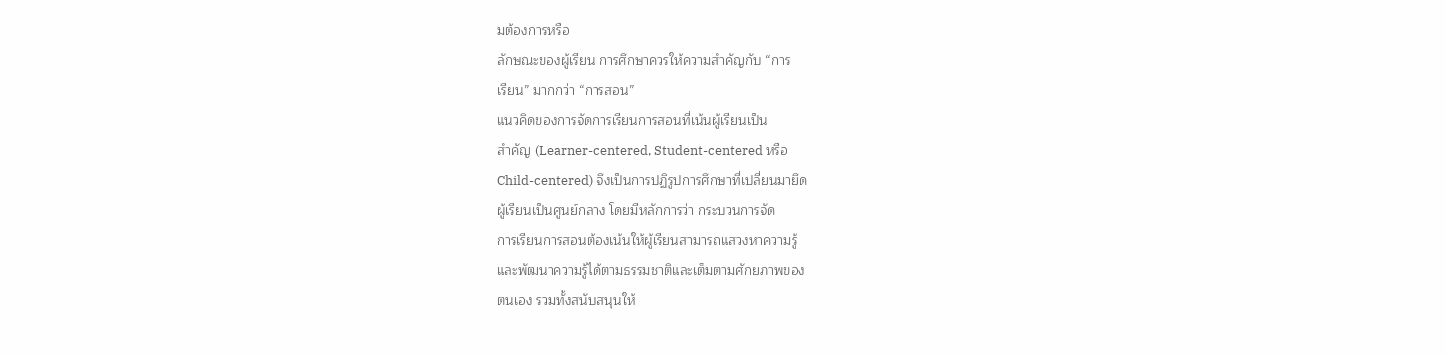มต้องการหรือ
ลักษณะของผู้เรียน การศึกษาควรให้ความสำคัญกับ “การ
เรียน” มากกว่า “การสอน”
แนวคิดของการจัดการเรียนการสอนที่เน้นผู้เรียนเป็น
สำคัญ (Learner-centered, Student-centered หรือ
Child-centered) จึงเป็นการปฏิรูปการศึกษาที่เปลี่ยนมายึด
ผู้เรียนเป็นศูนย์กลาง โดยมีหลักการว่า กระบวนการจัด
การเรียนการสอนต้องเน้นให้ผู้เรียนสามารถแสวงหาความรู้
และพัฒนาความรู้ได้ตามธรรมชาติและเต็มตามศักยภาพของ
ตนเอง รวมทั้งสนับสนุนให้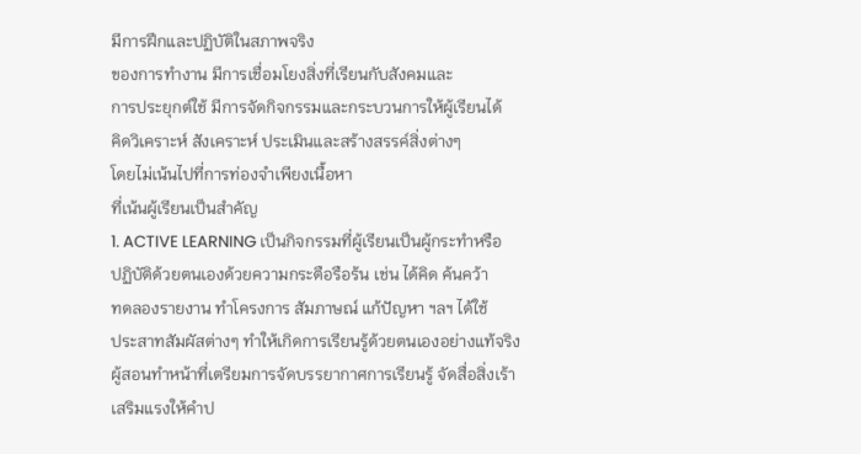มีการฝึกและปฏิบัติในสภาพจริง
ของการทำงาน มีการเชื่อมโยงสิ่งที่เรียนกับสังคมและ
การประยุกต์ใช้ มีการจัดกิจกรรมและกระบวนการให้ผู้เรียนได้
คิดวิเคราะห์ สังเคราะห์ ประเมินและสร้างสรรค์สิ่งต่างๆ
โดยไม่เน้นไปที่การท่องจำเพียงเนื้อหา
ที่เน้นผู้เรียนเป็นสำคัญ
1. ACTIVE LEARNING เป็นกิจกรรมที่ผู้เรียนเป็นผู้กระทำหรือ
ปฏิบัติด้วยตนเองด้วยความกระตือรือร้น เช่น ได้คิด ค้นคว้า
ทดลองรายงาน ทำโครงการ สัมภาษณ์ แก้ปัญหา ฯลฯ ได้ใช้
ประสาทสัมผัสต่างๆ ทำให้เกิดการเรียนรู้ด้วยตนเองอย่างแท้จริง
ผู้สอนทำหน้าที่เตรียมการจัดบรรยากาศการเรียนรู้ จัดสื่อสิ่งเร้า
เสริมแรงให้คำป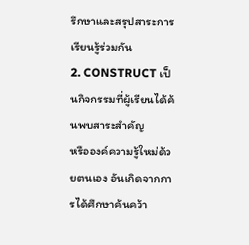รึกษาและสรุปสาระการเรียนรู้ร่วมกัน
2. CONSTRUCT เป็นกิจกรรมที่ผู้เรียนได้ค้นพบสาระสำคัญ
หรือองค์ความรู้ใหม่ด้วยตนเอง อันเกิดจากการได้ศึกษาค้นคว้า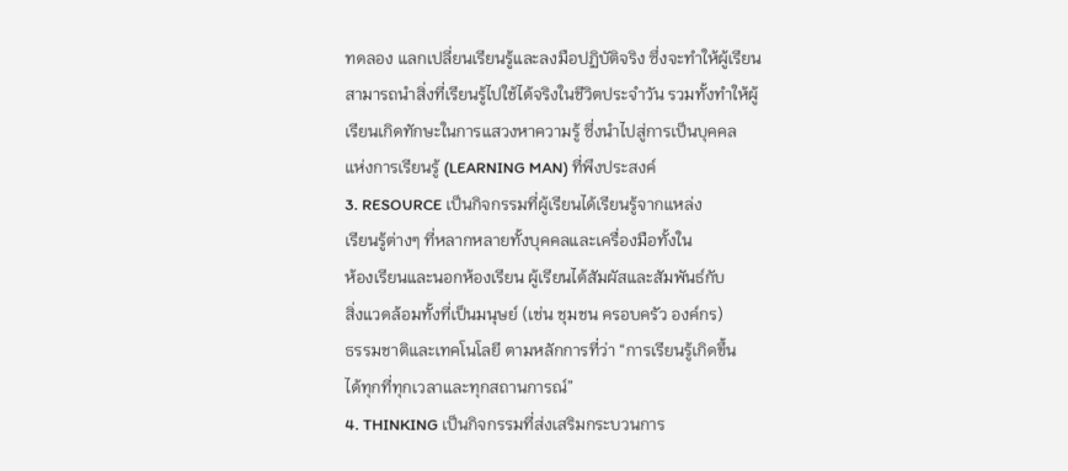ทดลอง แลกเปลี่ยนเรียนรู้และลงมือปฏิบัติจริง ซึ่งจะทำให้ผู้เรียน
สามารถนำสิ่งที่เรียนรู้ไปใช้ได้จริงในชีวิตประจำวัน รวมทั้งทำให้ผู้
เรียนเกิดทักษะในการแสวงหาความรู้ ซึ่งนำไปสู่การเป็นบุคคล
แห่งการเรียนรู้ (LEARNING MAN) ที่พึงประสงค์
3. RESOURCE เป็นกิจกรรมที่ผู้เรียนได้เรียนรู้จากแหล่ง
เรียนรู้ต่างๆ ที่หลากหลายทั้งบุคคลและเครื่องมือทั้งใน
ห้องเรียนและนอกห้องเรียน ผู้เรียนได้สัมผัสและสัมพันธ์กับ
สิ่งแวดล้อมทั้งที่เป็นมนุษย์ (เช่น ชุมชน ครอบครัว องค์กร)
ธรรมชาติและเทคโนโลยี ตามหลักการที่ว่า “การเรียนรู้เกิดขึ้น
ได้ทุกที่ทุกเวลาและทุกสถานการณ์”
4. THINKING เป็นกิจกรรมที่ส่งเสริมกระบวนการ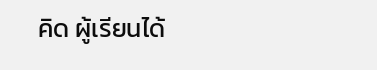คิด ผู้เรียนได้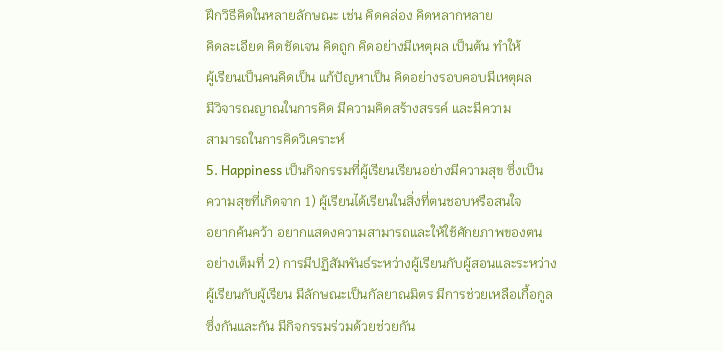ฝึกวิธีคิดในหลายลักษณะ เช่น คิดคล่อง คิดหลากหลาย
คิดละเอียด คิดชัดเจน คิดถูก คิดอย่างมีเหตุผล เป็นต้น ทำให้
ผู้เรียนเป็นคนคิดเป็น แก้ปัญหาเป็น คิดอย่างรอบคอบมีเหตุผล
มีวิจารณญาณในการคิด มีความคิดสร้างสรรค์ และมีความ
สามารถในการคิดวิเคราะห์
5. Happiness เป็นกิจกรรมที่ผู้เรียนเรียนอย่างมีความสุข ซึ่งเป็น
ความสุขที่เกิดจาก 1) ผู้เรียนได้เรียนในสิ่งที่ตนชอบหรือสนใจ
อยากค้นคว้า อยากแสดงความสามารถและให้ใช้ศักยภาพของตน
อย่างเต็มที่ 2) การมีปฏิสัมพันธ์ระหว่างผู้เรียนกับผู้สอนและระหว่าง
ผู้เรียนกับผู้เรียน มีลักษณะเป็นกัลยาณมิตร มีการช่วยเหลือเกื้อกูล
ซึ่งกันและกัน มีกิจกรรมร่วมด้วยช่วยกัน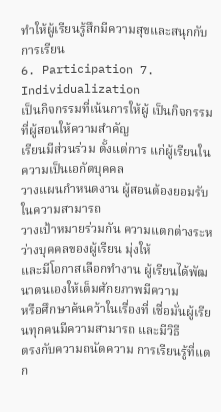ทำให้ผู้เรียนรู้สึกมีความสุขและสนุกกับการเรียน
6. Participation 7. Individualization
เป็นกิจกรรมที่เน้นการให้ผู้ เป็นกิจกรรมที่ผู้สอนให้ความสำคัญ
เรียนมีส่วนร่วม ตั้งแต่การ แก่ผู้เรียนในความเป็นเอกัตบุคคล
วางแผนกำหนดงาน ผู้สอนต้องยอมรับในความสามารถ
วางเป้าหมายร่วมกัน ความแตกต่างระหว่างบุคคลของผู้เรียน มุ่งให้
และมีโอกาสเลือกทำงาน ผู้เรียนได้พัฒนาตนเองให้เต็มศักยภาพมีความ
หรือศึกษาค้นคว้าในเรื่องที่ เชื่อมั่นผู้เรียนทุกคนมีความสามารถ และมีวิธี
ตรงกับความถนัดความ การเรียนรู้ที่แตก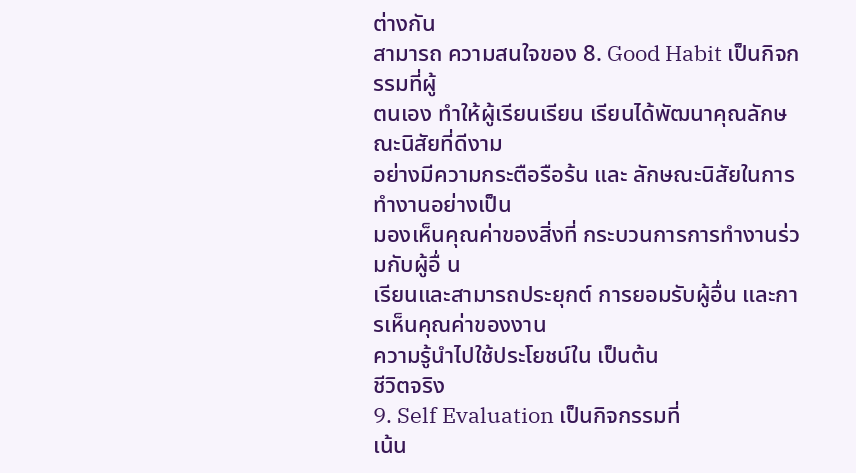ต่างกัน
สามารถ ความสนใจของ 8. Good Habit เป็นกิจกรรมที่ผู้
ตนเอง ทำให้ผู้เรียนเรียน เรียนได้พัฒนาคุณลักษณะนิสัยที่ดีงาม
อย่างมีความกระตือรือร้น และ ลักษณะนิสัยในการทำงานอย่างเป็น
มองเห็นคุณค่าของสิ่งที่ กระบวนการการทำงานร่วมกับผู้อื่ น
เรียนและสามารถประยุกต์ การยอมรับผู้อื่น และการเห็นคุณค่าของงาน
ความรู้นำไปใช้ประโยชน์ใน เป็นต้น
ชีวิตจริง
9. Self Evaluation เป็นกิจกรรมที่
เน้น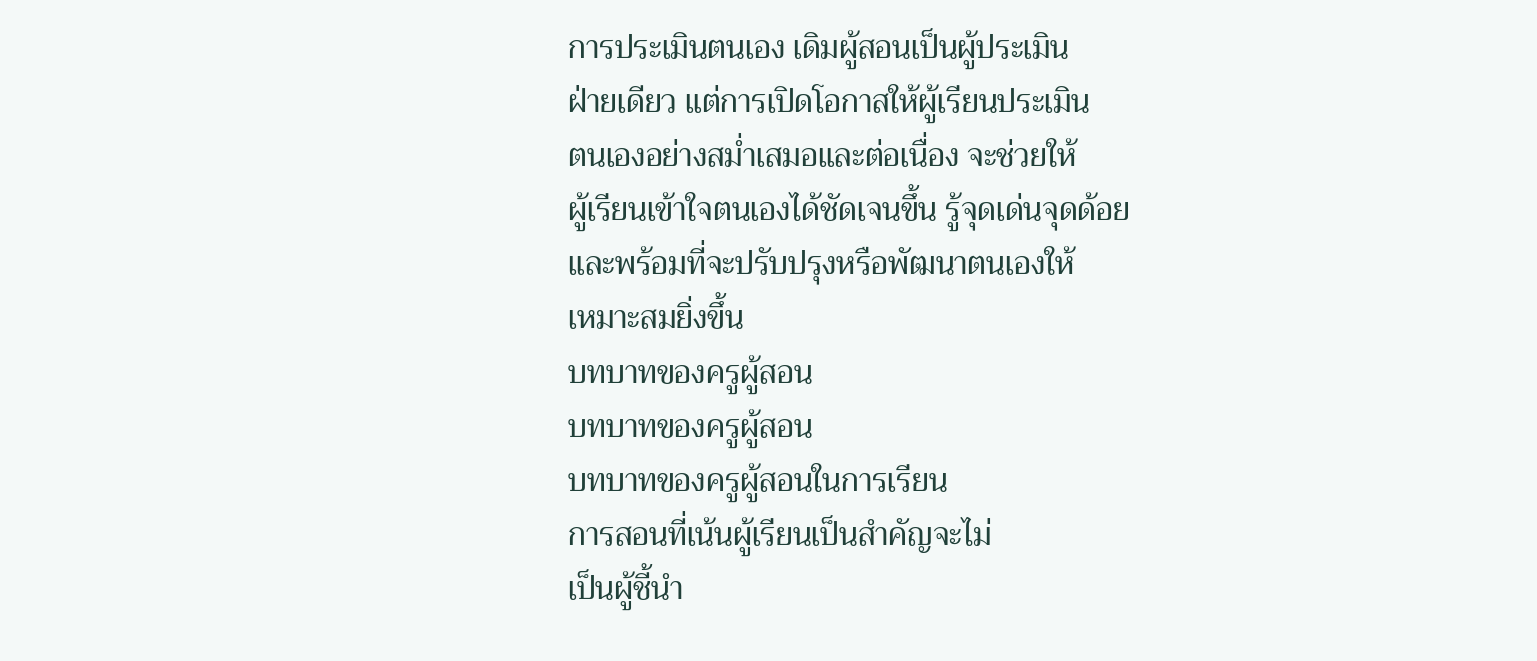การประเมินตนเอง เดิมผู้สอนเป็นผู้ประเมิน
ฝ่ายเดียว แต่การเปิดโอกาสให้ผู้เรียนประเมิน
ตนเองอย่างสม่ำเสมอและต่อเนื่อง จะช่วยให้
ผู้เรียนเข้าใจตนเองได้ชัดเจนขึ้น รู้จุดเด่นจุดด้อย
และพร้อมที่จะปรับปรุงหรือพัฒนาตนเองให้
เหมาะสมยิ่งขึ้น
บทบาทของครูผู้สอน
บทบาทของครูผู้สอน
บทบาทของครูผู้สอนในการเรียน
การสอนที่เน้นผู้เรียนเป็นสำคัญจะไม่
เป็นผู้ชี้นำ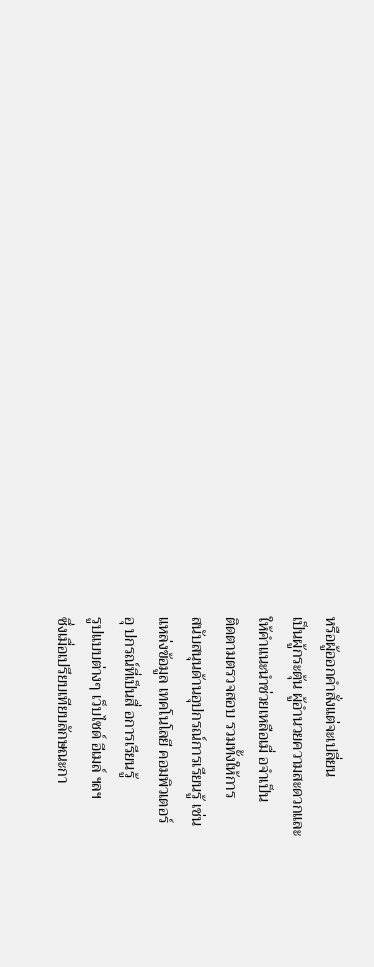หรือผู้ออกคำสั่งแต่จะเปลี่ยน
เป็นผู้กระตุ้น ผู้อำนวยความสะดวกและ
ให้คำแนะนำช่วยเหลือเมื่ อจำเป็น
ติดตามตรวจสอบ รวมทั้งให้การ
สนับสนุนด้านอุปกรณ์การเรียนรู้ เช่น
แหล่งข้อมูล เทคโนโลยี คอมพิวเตอร์
อุ ปกรณ์ที่เป็นสื่ อการเรียนรู้
รูปแบบต่างๆ เว็บไซด์ อีเมล์ ฯลฯ
ซึ่งเมื่อเปรียบเทียบลักษณะกา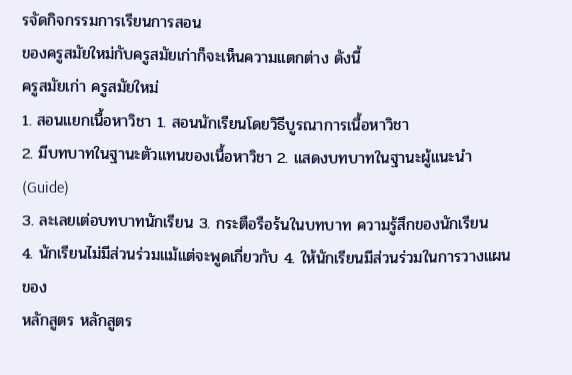รจัดกิจกรรมการเรียนการสอน
ของครูสมัยใหม่กับครูสมัยเก่าก็จะเห็นความแตกต่าง ดังนี้
ครูสมัยเก่า ครูสมัยใหม่
1. สอนแยกเนื้อหาวิชา 1. สอนนักเรียนโดยวิธีบูรณาการเนื้อหาวิชา
2. มีบทบาทในฐานะตัวแทนของเนื้อหาวิชา 2. แสดงบทบาทในฐานะผู้แนะนำ (Guide)
3. ละเลยเต่อบทบาทนักเรียน 3. กระตือรือร้นในบทบาท ความรู้สึกของนักเรียน
4. นักเรียนไม่มีส่วนร่วมแม้แต่จะพูดเกี่ยวกับ 4. ให้นักเรียนมีส่วนร่วมในการวางแผนของ
หลักสูตร หลักสูตร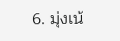6. มุ่งเน้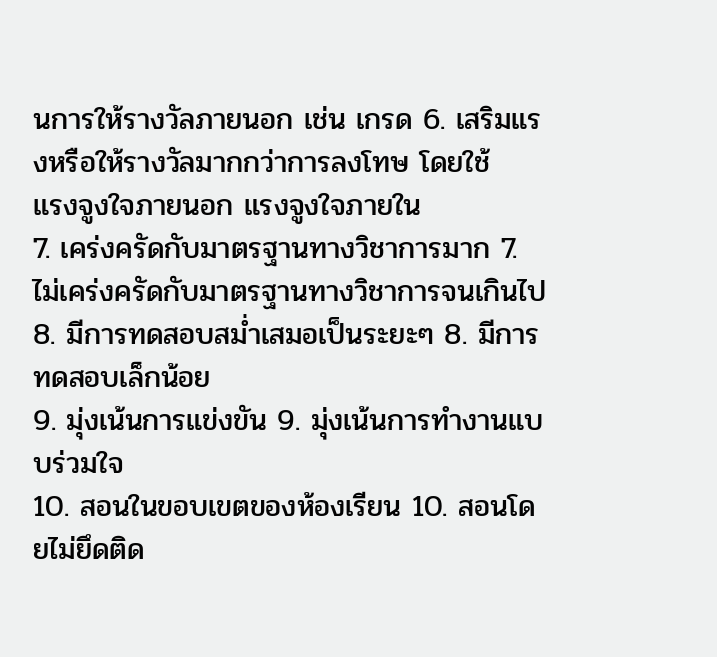นการให้รางวัลภายนอก เช่น เกรด 6. เสริมแรงหรือให้รางวัลมากกว่าการลงโทษ โดยใช้
แรงจูงใจภายนอก แรงจูงใจภายใน
7. เคร่งครัดกับมาตรฐานทางวิชาการมาก 7. ไม่เคร่งครัดกับมาตรฐานทางวิชาการจนเกินไป
8. มีการทดสอบสม่ำเสมอเป็นระยะๆ 8. มีการทดสอบเล็กน้อย
9. มุ่งเน้นการแข่งขัน 9. มุ่งเน้นการทำงานแบบร่วมใจ
10. สอนในขอบเขตของห้องเรียน 10. สอนโดยไม่ยึดติด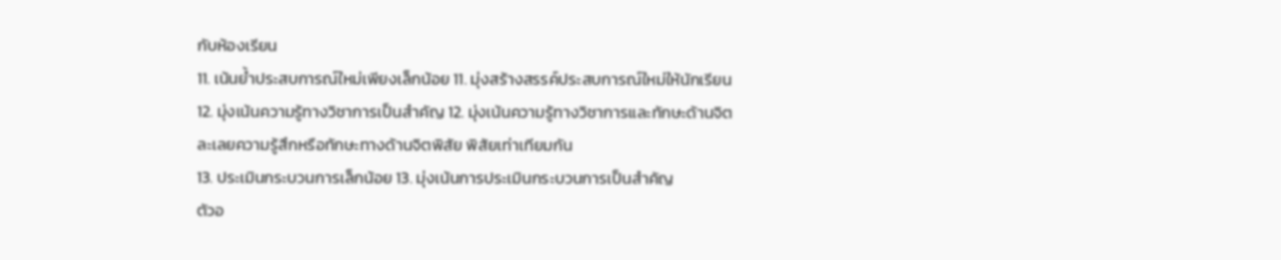กับห้องเรียน
11. เน้นย้ำประสบการณ์ใหม่เพียงเล็กน้อย 11. มุ่งสร้างสรรค์ประสบการณ์ใหม่ให้นักเรียน
12. มุ่งเน้นความรู้ทางวิชาการเป็นสำคัญ 12. มุ่งเน้นความรู้ทางวิชาการและทักษะด้านจิต
ละเลยความรู้สึกหรือทักษะทางด้านจิตพิสัย พิสัยเท่าเทียมกัน
13. ประเมินกระบวนการเล็กน้อย 13. มุ่งเน้นการประเมินกระบวนการเป็นสำคัญ
ตัวอ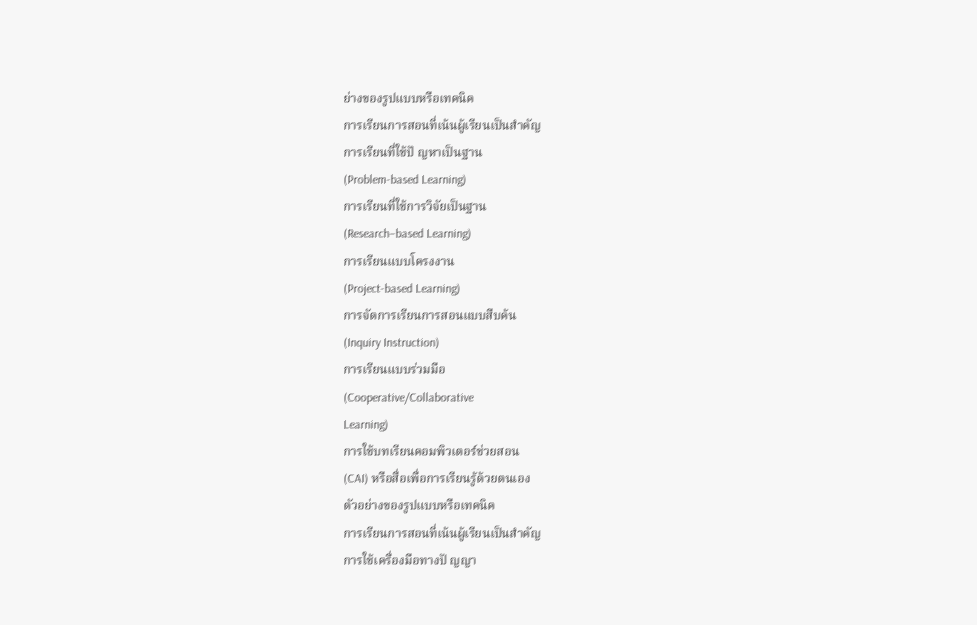ย่างของรูปแบบหรือเทคนิค
การเรียนการสอนที่เน้นผู้เรียนเป็นสำคัญ
การเรียนที่ใช้ปั ญหาเป็นฐาน
(Problem-based Learning)
การเรียนที่ใช้การวิจัยเป็นฐาน
(Research–based Learning)
การเรียนแบบโครงงาน
(Project-based Learning)
การจัดการเรียนการสอนแบบสืบค้น
(Inquiry Instruction)
การเรียนแบบร่วมมือ
(Cooperative/Collaborative
Learning)
การใช้บทเรียนคอมพิวเตอร์ช่วยสอน
(CAI) หรือสื่อเพื่อการเรียนรู้ด้วยตนเอง
ตัวอย่างของรูปแบบหรือเทคนิค
การเรียนการสอนที่เน้นผู้เรียนเป็นสำคัญ
การใช้เครื่องมือทางปั ญญา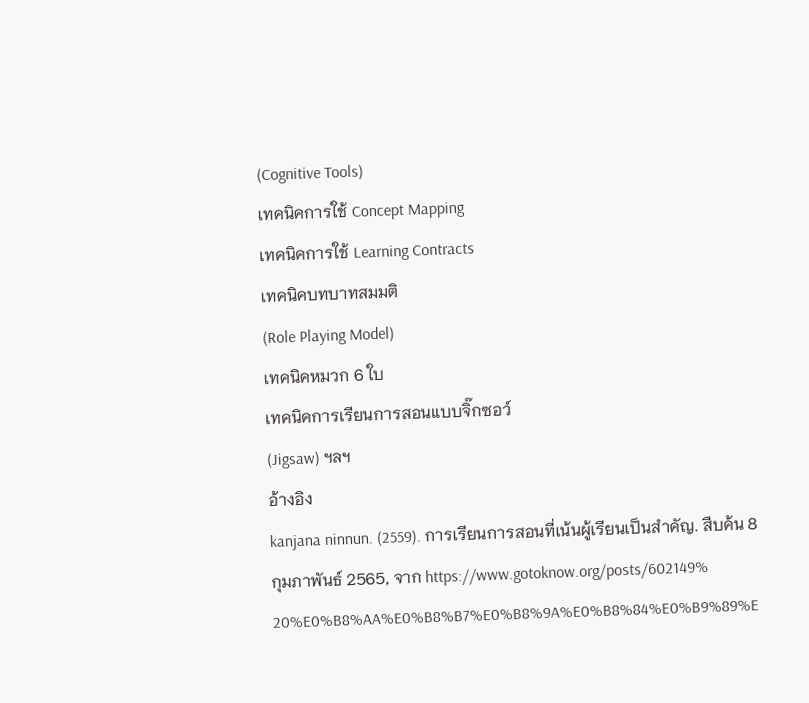(Cognitive Tools)
เทคนิคการใช้ Concept Mapping
เทคนิคการใช้ Learning Contracts
เทคนิคบทบาทสมมติ
(Role Playing Model)
เทคนิคหมวก 6 ใบ
เทคนิคการเรียนการสอนแบบจิ๊กซอว์
(Jigsaw) ฯลฯ
อ้างอิง
kanjana ninnun. (2559). การเรียนการสอนที่เน้นผู้เรียนเป็นสำคัญ. สืบค้น 8
กุมภาพันธ์ 2565, จาก https://www.gotoknow.org/posts/602149%
20%E0%B8%AA%E0%B8%B7%E0%B8%9A%E0%B8%84%E0%B9%89%E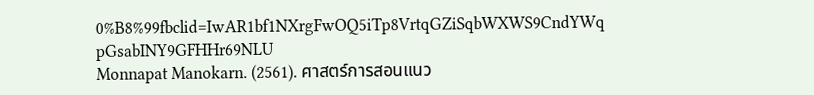0%B8%99fbclid=IwAR1bf1NXrgFwOQ5iTp8VrtqGZiSqbWXWS9CndYWq
pGsabINY9GFHHr69NLU
Monnapat Manokarn. (2561). ศาสตร์การสอนแนว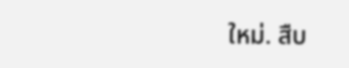ใหม่. สืบ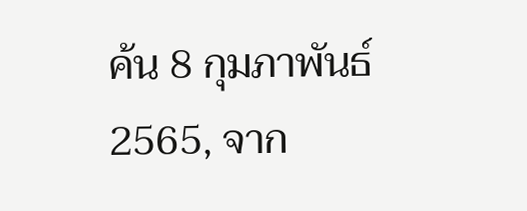ค้น 8 กุมภาพันธ์
2565, จาก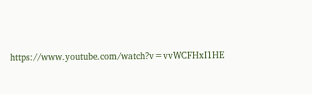https://www.youtube.com/watch?v=vvWCFHxI1HE